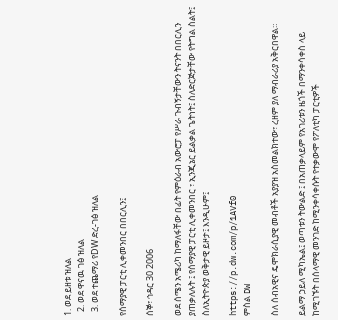1. ወደ ይዘቱ ዝለል
  2. ወደ ዋናዉ ገፅ ዝለል
  3. ወደ ተጨማሪ የDW ድረ-ገፅ ዝለል

የሰማያዊ ፓርቲ ሊቀመንበር በበርሊን፤

ሰኞ፣ ኅዳር 30 2006

ወደ ሰሜን አሜሪካ ከማለፋቸው በፊት የምዕራብ አውሮፓ የሥራ ጉብኝታቸውን ትናንት በበርሊን ያጠቃለሉት ፤ የሰማያዊ ፓርቲ ሊቀመንበር ፣ ኢንጂኔር ይልቃል ጌትነት፤ ስለድርጅታቸው የትግል ስልት፤ ስለኢትዮጵያ ወቅታዊ ይዞታ፤ እንዲሁም፤

https://p.dw.com/p/1AVf0
ምስል DW

ስለ ሰብአዊና ዴሞክራሲያዊ መብቶች አያያዝ አስመልክተው፣ ረዘም ያለ ማብራሪያ አቅርበዋል።

ይልማ ኃይለ ሚካኤል፤ ወጣቱን ትውልድ ፤ በአጠቃላይም የአገሪቱን ዜጎች በማንቀሳቀስ ላይ ከሚገኙት በሰላማዊ መንገድ ከሚንቀሳቀሱት የተቃውሞ የፖለቲካ ፓርቲዎች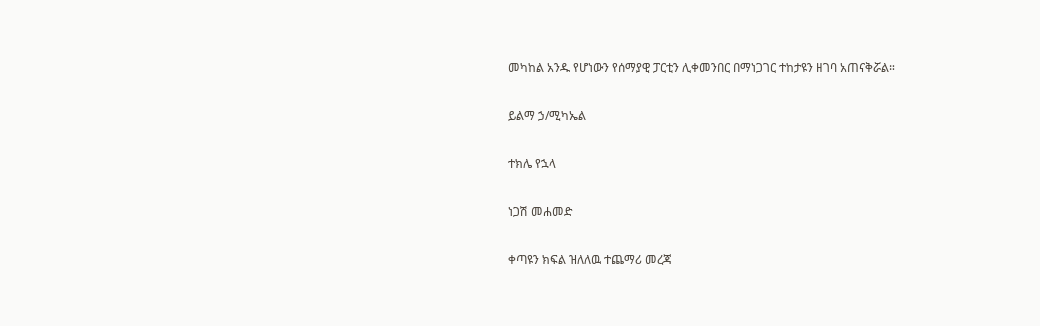መካከል አንዱ የሆነውን የሰማያዊ ፓርቲን ሊቀመንበር በማነጋገር ተከታዩን ዘገባ አጠናቅሯል።

ይልማ ኃ/ሚካኤል

ተክሌ የኋላ

ነጋሽ መሐመድ

ቀጣዩን ክፍል ዝለለዉ ተጨማሪ መረጃ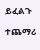ይፈልጉ

ተጨማሪ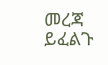መረጃ ይፈልጉ